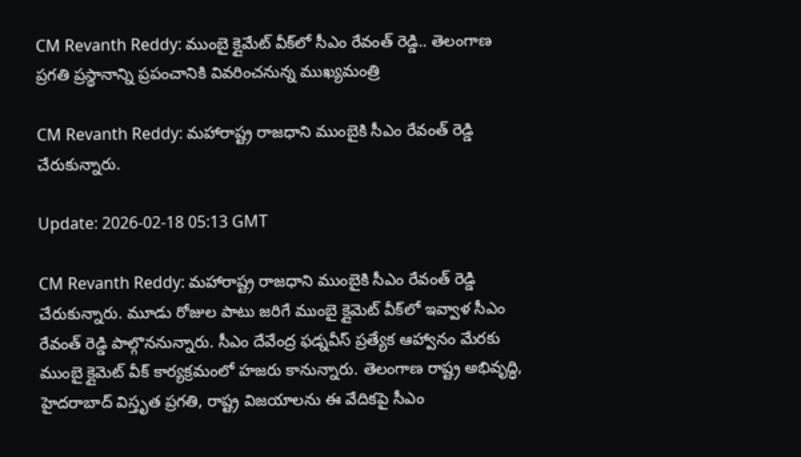CM Revanth Reddy: ముంబై క్లైమేట్ వీక్‌లో సీఎం రేవంత్ రెడ్డి.. తెలంగాణ ప్రగతి ప్రస్థానాన్ని ప్రపంచానికి వివరించనున్న ముఖ్యమంత్రి

CM Revanth Reddy: మ‌హారాష్ట్ర రాజ‌ధాని ముంబైకి సీఎం రేవంత్ రెడ్డి చేరుకున్నారు.

Update: 2026-02-18 05:13 GMT

CM Revanth Reddy: మ‌హారాష్ట్ర రాజ‌ధాని ముంబైకి సీఎం రేవంత్ రెడ్డి చేరుకున్నారు. మూడు రోజుల పాటు జ‌రిగే ముంబై క్లైమెట్ వీక్‌లో ఇవ్వాళ సీఎం రేవంత్ రెడ్డి పాల్గొననున్నారు. సీఎం దేవేంద్ర ఫ‌డ్నవీస్ ప్రత్యేక ఆహ్వానం మేరకు ముంబై క్లైమెట్ వీక్ కార్యక్రమంలో హజరు కానున్నారు. తెలంగాణ రాష్ట్ర అభివృద్ధి, హైద‌రాబాద్ విస్తృత ప్రగ‌తి, రాష్ట్ర విజయాలను ఈ వేదికపై సీఎం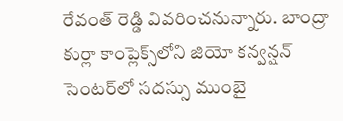రేవంత్ రెడ్డి వివరించనున్నారు. బాంద్రా కుర్లా కాంప్లెక్స్‌లోని జియో క‌న్వన్షన్ సెంట‌ర్‌లో సదస్సు ముంబై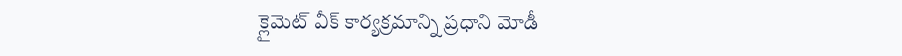క్లైమెట్ వీక్ కార్యక్రమాన్ని ప్రధాని మోడీ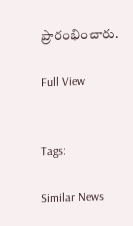ప్రారంభించారు.

Full View


Tags:

Similar News